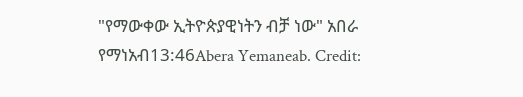"የማውቀው ኢትዮጵያዊነትን ብቻ ነው" አበራ የማነአብ13:46Abera Yemaneab. Credit: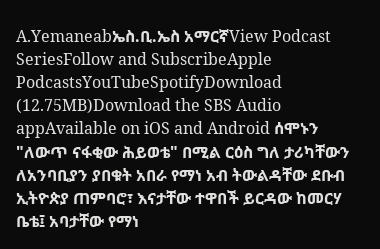A.Yemaneabኤስ.ቢ.ኤስ አማርኛView Podcast SeriesFollow and SubscribeApple PodcastsYouTubeSpotifyDownload (12.75MB)Download the SBS Audio appAvailable on iOS and Android ሰሞኑን "ለውጥ ናፋቂው ሕይወቴ" በሚል ርዕስ ግለ ታሪካቸውን ለአንባቢያን ያበቁት አበራ የማነ አብ ትውልዳቸው ደቡብ ኢትዮጵያ ጠምባሮ፣ እናታቸው ተዋበች ይርዳው ከመርሃ ቤቴ፤ አባታቸው የማነ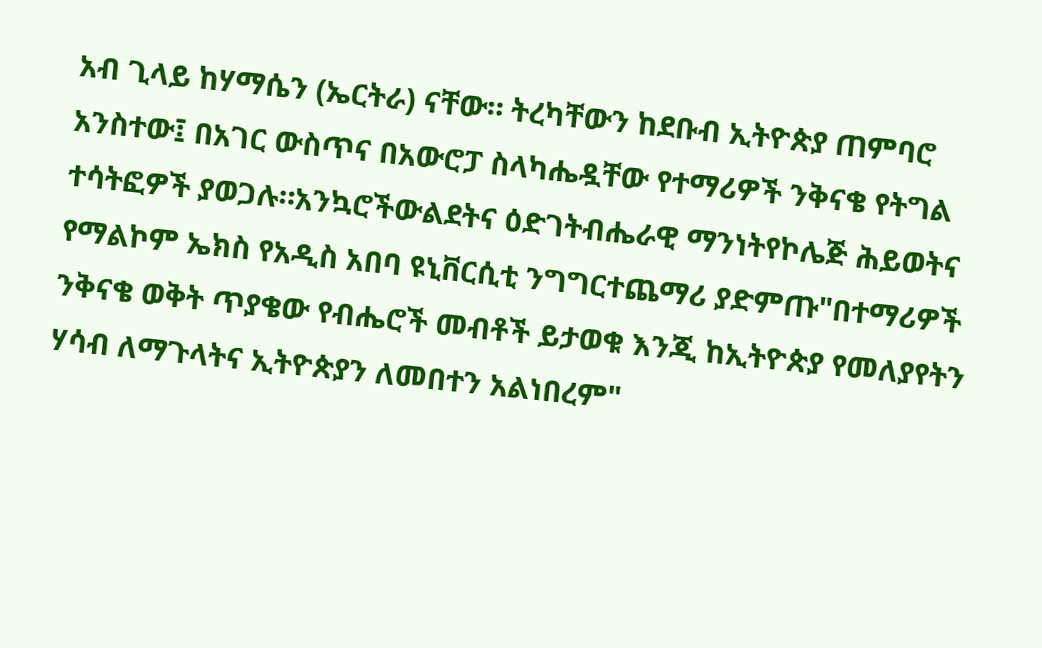አብ ጊላይ ከሃማሴን (ኤርትራ) ናቸው። ትረካቸውን ከደቡብ ኢትዮጵያ ጠምባሮ አንስተው፤ በአገር ውስጥና በአውሮፓ ስላካሔዷቸው የተማሪዎች ንቅናቄ የትግል ተሳትፎዎች ያወጋሉ።አንኳሮችውልደትና ዕድገትብሔራዊ ማንነትየኮሌጅ ሕይወትና የማልኮም ኤክስ የአዲስ አበባ ዩኒቨርሲቲ ንግግርተጨማሪ ያድምጡ"በተማሪዎች ንቅናቄ ወቅት ጥያቄው የብሔሮች መብቶች ይታወቁ እንጂ ከኢትዮጵያ የመለያየትን ሃሳብ ለማጉላትና ኢትዮጵያን ለመበተን አልነበረም"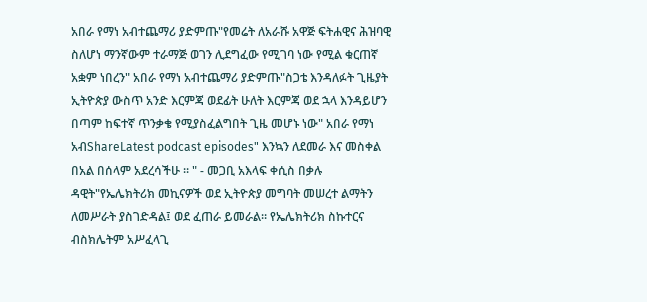አበራ የማነ አብተጨማሪ ያድምጡ"የመሬት ለአራሹ አዋጅ ፍትሐዊና ሕዝባዊ ስለሆነ ማንኛውም ተራማጅ ወገን ሊደግፈው የሚገባ ነው የሚል ቁርጠኛ አቋም ነበረን" አበራ የማነ አብተጨማሪ ያድምጡ"ስጋቴ እንዳለፉት ጊዜያት ኢትዮጵያ ውስጥ አንድ እርምጃ ወደፊት ሁለት እርምጃ ወደ ኋላ እንዳይሆን በጣም ከፍተኛ ጥንቃቄ የሚያስፈልግበት ጊዜ መሆኑ ነው" አበራ የማነ አብShareLatest podcast episodes" እንኳን ለደመራ እና መስቀል በአል በሰላም አደረሳችሁ ። " - መጋቢ አእላፍ ቀሲስ በቃሉ ዳዊት"የኤሌክትሪክ መኪናዎች ወደ ኢትዮጵያ መግባት መሠረተ ልማትን ለመሥራት ያስገድዳል፤ ወደ ፈጠራ ይመራል። የኤሌክትሪክ ስኩተርና ብስክሌትም አሥፈላጊ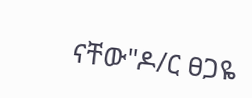ናቸው"ዶ/ር ፀጋዬ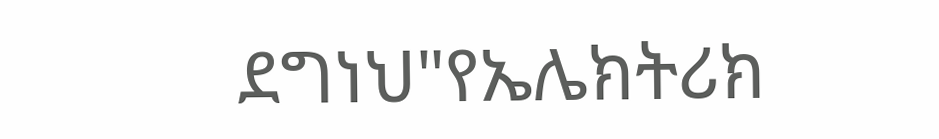ደግነህ"የኤሌክትሪክ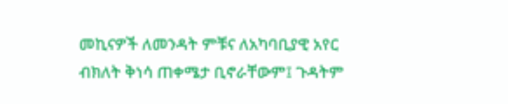መኪናዎች ለመንዳት ምቹና ለአካባቢያዊ አየር ብክለት ቅነሳ ጠቀሜታ ቢኖራቸውም፤ ጉዳትም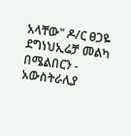አላቸው" ዶ/ር ፀጋዬ ደግነህኢሬቻ መልካ በሜልበርን - አውስትራሊያ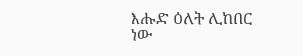እሑድ ዕለት ሊከበር ነው